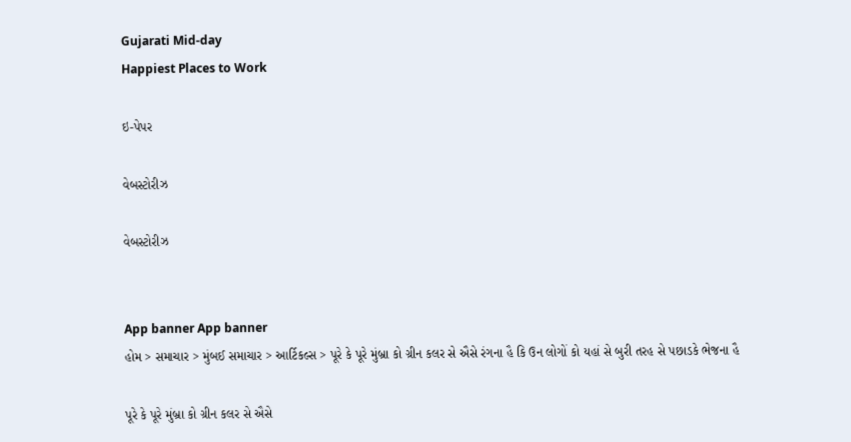Gujarati Mid-day
Happiest Places to Work

ઇ-પેપર

વેબસ્ટોરીઝ

વેબસ્ટોરીઝ


App banner App banner
હોમ > સમાચાર > મુંબઈ સમાચાર > આર્ટિકલ્સ > પૂરે કે પૂરે મુંબ્રા કો ગ્રીન કલર સે ઐસે રંગના હૈ કિ ઉન લોગોં કો યહાં સે બુરી તરહ સે પછાડકે ભેજના હૈ

પૂરે કે પૂરે મુંબ્રા કો ગ્રીન કલર સે ઐસે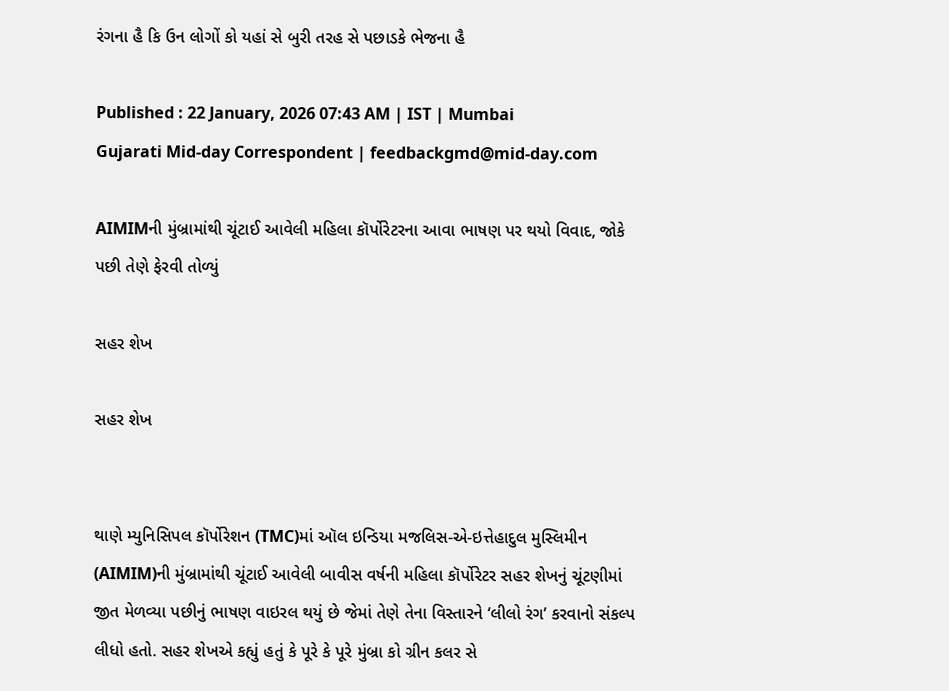રંગના હૈ કિ ઉન લોગોં કો યહાં સે બુરી તરહ સે પછાડકે ભેજના હૈ

Published : 22 January, 2026 07:43 AM | IST | Mumbai
Gujarati Mid-day Correspondent | feedbackgmd@mid-day.com

AIMIMની મુંબ્રામાંથી ચૂંટાઈ આવેલી મહિલા કૉર્પોરેટરના આવા ભાષણ પર થયો વિવાદ, જોકે પછી તેણે ફેરવી તોળ્યું

સહર શેખ

સહર શેખ


થાણે મ્યુનિસિપલ કૉર્પોરેશન (TMC)માં ઑલ ઇન્ડિયા મજલિસ-એ-ઇત્તેહાદુલ મુસ્લિમીન (AIMIM)ની મુંબ્રામાંથી ચૂંટાઈ આવેલી બાવીસ વર્ષની મહિલા કૉર્પોરેટર સહર શેખનું ચૂંટણીમાં જીત મેળવ્યા પછીનું ભાષણ વાઇરલ થયું છે જેમાં તેણે તેના વિસ્તારને ‘લીલો રંગ’ કરવાનો સંકલ્પ લીધો હતો. સહર શેખએ કહ્યું હતું કે પૂરે કે પૂરે મુંબ્રા કો ગ્રીન કલર સે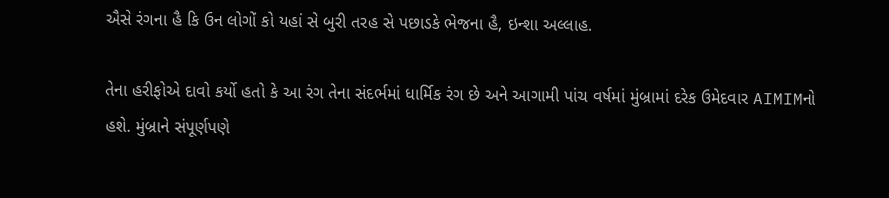ઐસે રંગના હૈ કિ ઉન લોગોં કો યહાં સે બુરી તરહ સે પછાડકે ભેજના હૈ, ઇન્શા અલ્લાહ.

તેના હરીફોએ દાવો કર્યો હતો કે આ રંગ તેના સંદર્ભમાં ધાર્મિક રંગ છે અને આગામી પાંચ વર્ષમાં મુંબ્રામાં દરેક ઉમેદવાર AIMIMનો હશે. મુંબ્રાને સંપૂર્ણપણે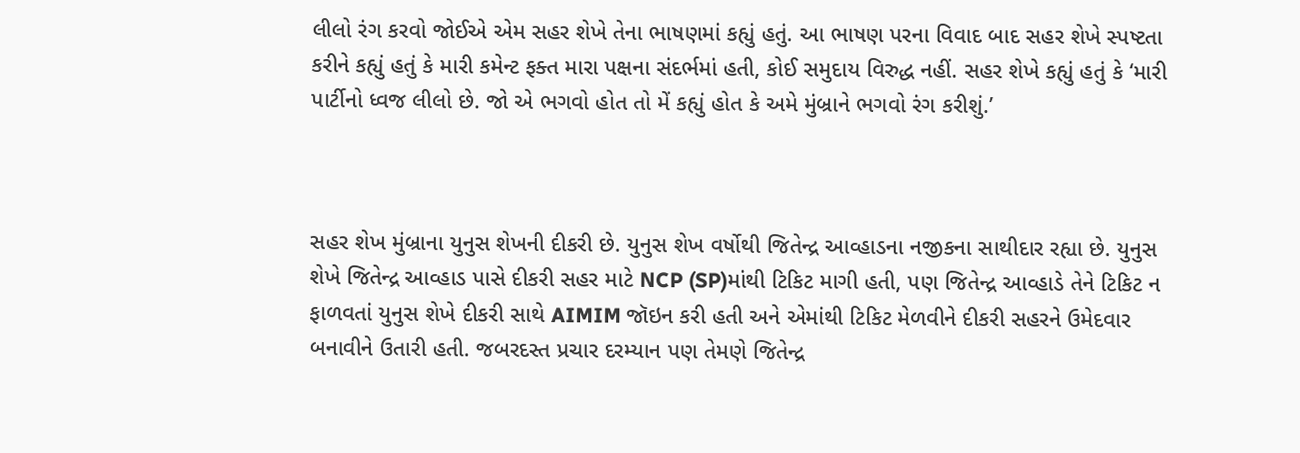લીલો રંગ કરવો જોઈએ એમ સહર શેખે તેના ભાષણમાં કહ્યું હતું. આ ભાષણ પરના વિવાદ બાદ સહર શેખે સ્પષ્ટતા કરીને કહ્યું હતું કે મારી કમેન્ટ ફક્ત મારા પક્ષના સંદર્ભમાં હતી, કોઈ સમુદાય વિરુદ્ધ નહીં. સહર શેખે કહ્યું હતું કે ‘મારી પાર્ટીનો ધ્વજ લીલો છે. જો એ ભગવો હોત તો મેં કહ્યું હોત કે અમે મુંબ્રાને ભગવો રંગ કરીશું.’



સહર શેખ મુંબ્રાના યુનુસ શેખની દીકરી છે. યુનુસ શેખ વર્ષોથી જિતેન્દ્ર આવ્હાડના નજીકના સાથીદાર રહ્યા છે. યુનુસ શેખે જિતેન્દ્ર આવ્હાડ પાસે દીકરી સહર માટે NCP (SP)માંથી ટિકિટ માગી હતી, પણ જિતેન્દ્ર આવ્હાડે તેને ટિકિટ ન ફાળવતાં યુનુસ શેખે દીકરી સાથે AIMIM જૉઇન કરી હતી અને એમાંથી ટિકિટ મેળવીને દીકરી સહરને ઉમેદવાર બનાવીને ઉતારી હતી. જબરદસ્ત પ્રચાર દરમ્યાન પણ તેમણે જિતેન્દ્ર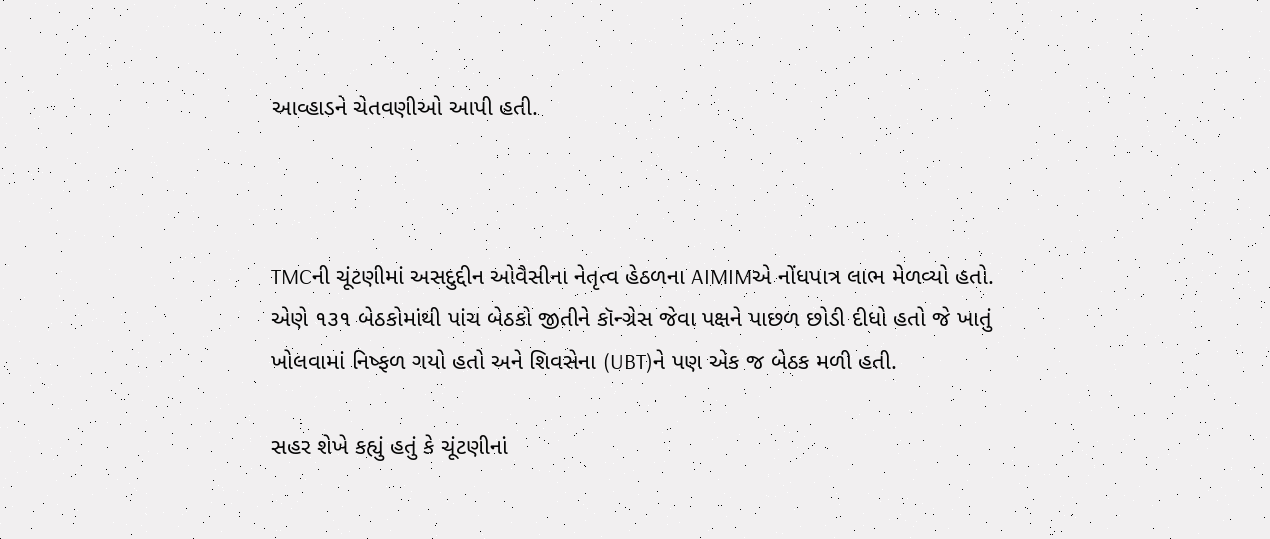આવ્હાડને ચેતવણીઓ આપી હતી.



TMCની ચૂંટણીમાં અસદુદ્દીન ઓવૈસીના નેતૃત્વ હેઠળના AIMIMએ નોંધપાત્ર લાભ મેળવ્યો હતો. એણે ૧૩૧ બેઠકોમાંથી પાંચ બેઠકો જીતીને કૉન્ગ્રેસ જેવા પક્ષને પાછળ છોડી દીધો હતો જે ખાતું ખોલવામાં નિષ્ફળ ગયો હતો અને શિવસેના (UBT)ને પણ એક જ બેઠક મળી હતી.

સહર શેખે કહ્યું હતું કે ચૂંટણીનાં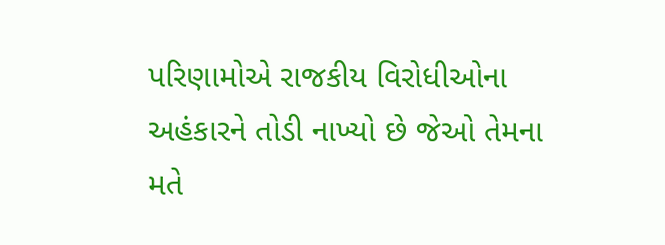પરિણામોએ રાજકીય વિરોધીઓના અહંકારને તોડી નાખ્યો છે જેઓ તેમના મતે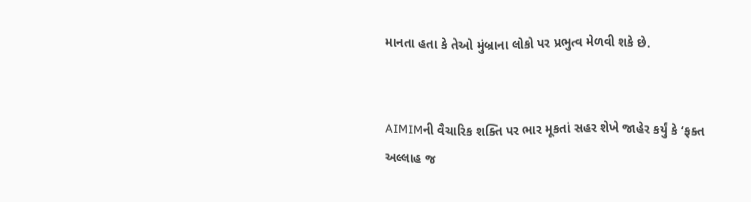માનતા હતા કે તેઓ મુંબ્રાના લોકો પર પ્રભુત્વ મેળવી શકે છે.


AIMIMની વૈચારિક શક્તિ પર ભાર મૂકતાં સહર શેખે જાહેર કર્યું કે ‘ફક્ત અલ્લાહ જ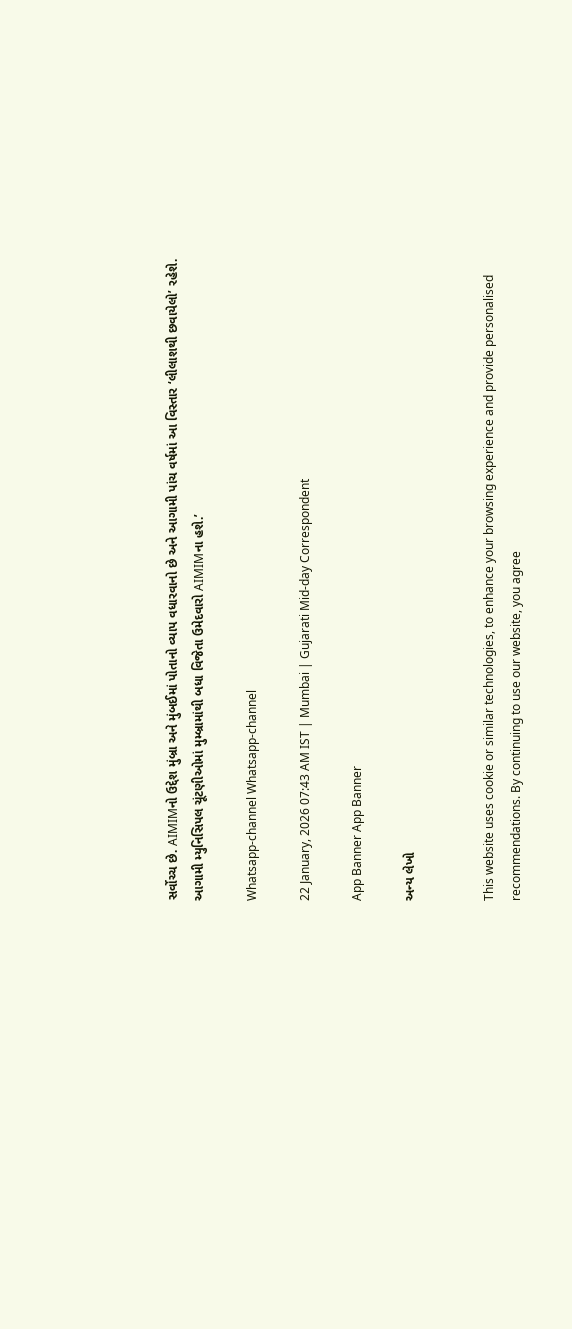સર્વોચ્ચ છે. AIMIMનો ઉદ્દેશ મુંબ્રા અને મુંબઈમાં પોતાનો વ્યાપ વધારવાનો છે અને આગામી પાંચ વર્ષમાં આ વિસ્તાર ‘લીલાશથી છવાયેલો’ રહેશે. આગામી મ્યુનિસિપલ ચૂંટણીઓમાં મુમ્બ્રામાંથી બધા વિજેતા ઉમેદવારો AIMIMના હશે.’

Whatsapp-channel Whatsapp-channel

22 January, 2026 07:43 AM IST | Mumbai | Gujarati Mid-day Correspondent

App Banner App Banner

અન્ય લેખો


This website uses cookie or similar technologies, to enhance your browsing experience and provide personalised recommendations. By continuing to use our website, you agree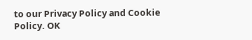to our Privacy Policy and Cookie Policy. OK